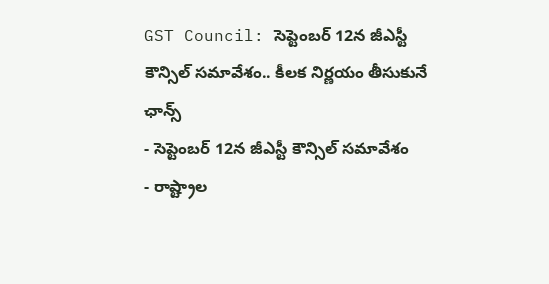GST Council: సెప్టెంబర్ 12న జీఎస్టీ కౌన్సిల్ సమావేశం.. కీలక నిర్ణయం తీసుకునే ఛాన్స్
- సెప్టెంబర్ 12న జీఎస్టీ కౌన్సిల్ సమావేశం
- రాష్ట్రాల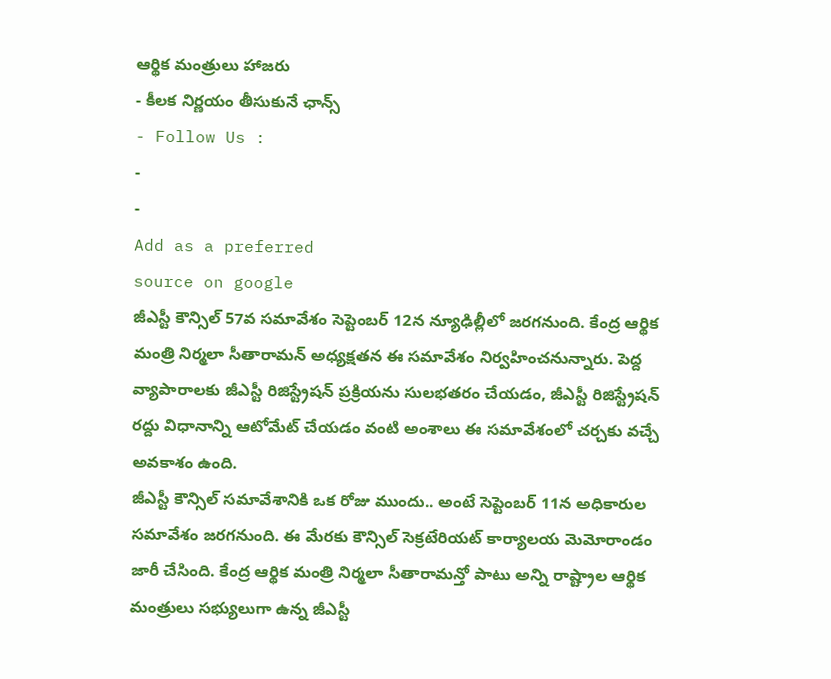ఆర్థిక మంత్రులు హాజరు
- కీలక నిర్ణయం తీసుకునే ఛాన్స్
- Follow Us :
-
-
Add as a preferred
source on google
జీఎస్టీ కౌన్సిల్ 57వ సమావేశం సెప్టెంబర్ 12న న్యూఢిల్లీలో జరగనుంది. కేంద్ర ఆర్థిక మంత్రి నిర్మలా సీతారామన్ అధ్యక్షతన ఈ సమావేశం నిర్వహించనున్నారు. పెద్ద వ్యాపారాలకు జీఎస్టీ రిజిస్ట్రేషన్ ప్రక్రియను సులభతరం చేయడం, జీఎస్టీ రిజిస్ట్రేషన్ రద్దు విధానాన్ని ఆటోమేట్ చేయడం వంటి అంశాలు ఈ సమావేశంలో చర్చకు వచ్చే అవకాశం ఉంది.
జీఎస్టీ కౌన్సిల్ సమావేశానికి ఒక రోజు ముందు.. అంటే సెప్టెంబర్ 11న అధికారుల సమావేశం జరగనుంది. ఈ మేరకు కౌన్సిల్ సెక్రటేరియట్ కార్యాలయ మెమోరాండం జారీ చేసింది. కేంద్ర ఆర్థిక మంత్రి నిర్మలా సీతారామన్తో పాటు అన్ని రాష్ట్రాల ఆర్థిక మంత్రులు సభ్యులుగా ఉన్న జీఎస్టీ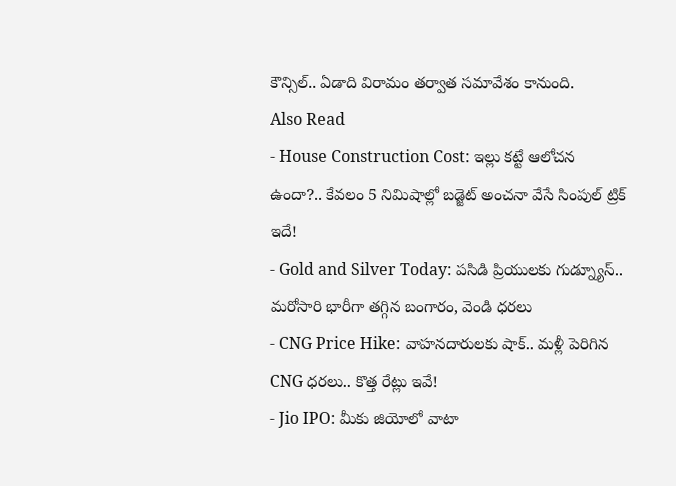కౌన్సిల్.. ఏడాది విరామం తర్వాత సమావేశం కానుంది.
Also Read
- House Construction Cost: ఇల్లు కట్టే ఆలోచన ఉందా?.. కేవలం 5 నిమిషాల్లో బడ్జెట్ అంచనా వేసే సింపుల్ ట్రిక్ ఇదే!
- Gold and Silver Today: పసిడి ప్రియులకు గుడ్న్యూస్.. మరోసారి భారీగా తగ్గిన బంగారం, వెండి ధరలు
- CNG Price Hike: వాహనదారులకు షాక్.. మళ్లీ పెరిగిన CNG ధరలు.. కొత్త రేట్లు ఇవే!
- Jio IPO: మీకు జియోలో వాటా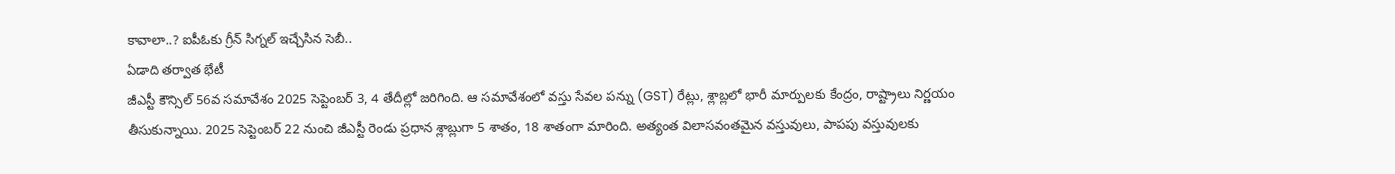కావాలా..? ఐపీఓకు గ్రీన్ సిగ్నల్ ఇచ్చేసిన సెబీ..
ఏడాది తర్వాత భేటీ
జీఎస్టీ కౌన్సిల్ 56వ సమావేశం 2025 సెప్టెంబర్ 3, 4 తేదీల్లో జరిగింది. ఆ సమావేశంలో వస్తు సేవల పన్ను (GST) రేట్లు, శ్లాబ్లలో భారీ మార్పులకు కేంద్రం, రాష్ట్రాలు నిర్ణయం తీసుకున్నాయి. 2025 సెప్టెంబర్ 22 నుంచి జీఎస్టీ రెండు ప్రధాన శ్లాబ్లుగా 5 శాతం, 18 శాతంగా మారింది. అత్యంత విలాసవంతమైన వస్తువులు, పాపపు వస్తువులకు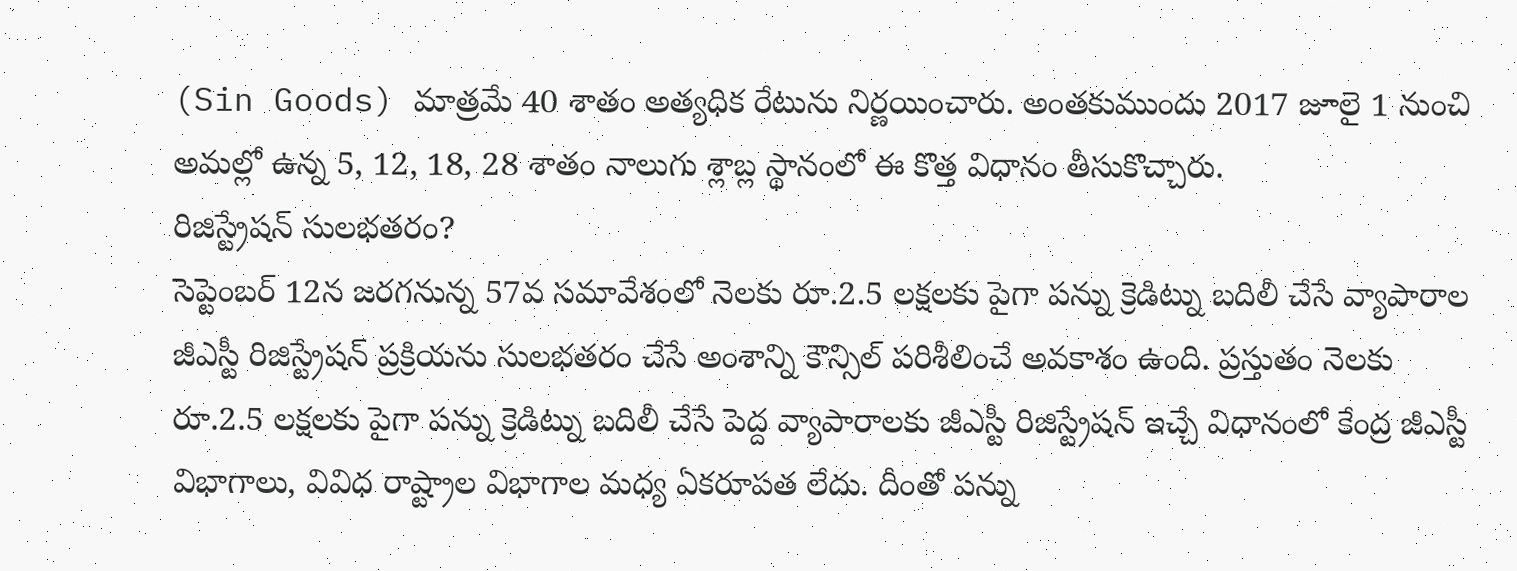(Sin Goods) మాత్రమే 40 శాతం అత్యధిక రేటును నిర్ణయించారు. అంతకుముందు 2017 జూలై 1 నుంచి అమల్లో ఉన్న 5, 12, 18, 28 శాతం నాలుగు శ్లాబ్ల స్థానంలో ఈ కొత్త విధానం తీసుకొచ్చారు.
రిజిస్ట్రేషన్ సులభతరం?
సెప్టెంబర్ 12న జరగనున్న 57వ సమావేశంలో నెలకు రూ.2.5 లక్షలకు పైగా పన్ను క్రెడిట్ను బదిలీ చేసే వ్యాపారాల జీఎస్టీ రిజిస్ట్రేషన్ ప్రక్రియను సులభతరం చేసే అంశాన్ని కౌన్సిల్ పరిశీలించే అవకాశం ఉంది. ప్రస్తుతం నెలకు రూ.2.5 లక్షలకు పైగా పన్ను క్రెడిట్ను బదిలీ చేసే పెద్ద వ్యాపారాలకు జీఎస్టీ రిజిస్ట్రేషన్ ఇచ్చే విధానంలో కేంద్ర జీఎస్టీ విభాగాలు, వివిధ రాష్ట్రాల విభాగాల మధ్య ఏకరూపత లేదు. దీంతో పన్ను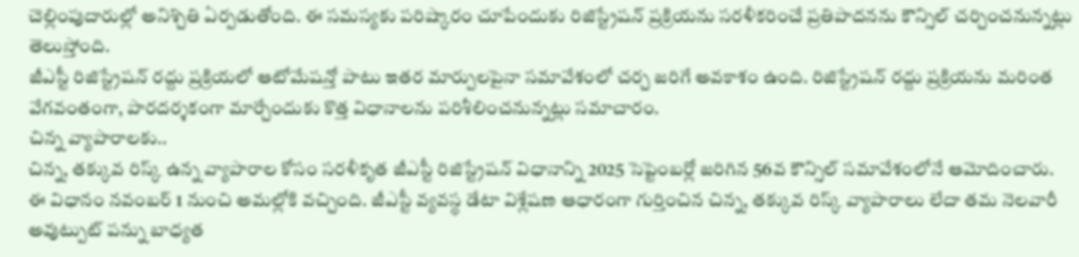చెల్లింపుదారుల్లో అనిశ్చితి ఏర్పడుతోంది. ఈ సమస్యకు పరిష్కారం చూపేందుకు రిజిస్ట్రేషన్ ప్రక్రియను సరళీకరించే ప్రతిపాదనను కౌన్సిల్ చర్చించనున్నట్లు తెలుస్తోంది.
జీఎస్టీ రిజిస్ట్రేషన్ రద్దు ప్రక్రియలో ఆటోమేషన్తో పాటు ఇతర మార్పులపైనా సమావేశంలో చర్చ జరిగే అవకాశం ఉంది. రిజిస్ట్రేషన్ రద్దు ప్రక్రియను మరింత వేగవంతంగా, పారదర్శకంగా మార్చేందుకు కొత్త విధానాలను పరిశీలించనున్నట్లు సమాచారం.
చిన్న వ్యాపారాలకు..
చిన్న, తక్కువ రిస్క్ ఉన్న వ్యాపారాల కోసం సరళీకృత జీఎస్టీ రిజిస్ట్రేషన్ విధానాన్ని 2025 సెప్టెంబర్లో జరిగిన 56వ కౌన్సిల్ సమావేశంలోనే ఆమోదించారు. ఈ విధానం నవంబర్ 1 నుంచి అమల్లోకి వచ్చింది. జీఎస్టీ వ్యవస్థ డేటా విశ్లేషణ ఆధారంగా గుర్తించిన చిన్న, తక్కువ రిస్క్ వ్యాపారాలు లేదా తమ నెలవారీ అవుట్పుట్ పన్ను బాధ్యత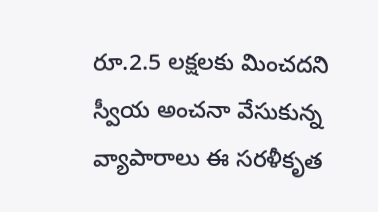రూ.2.5 లక్షలకు మించదని స్వీయ అంచనా వేసుకున్న వ్యాపారాలు ఈ సరళీకృత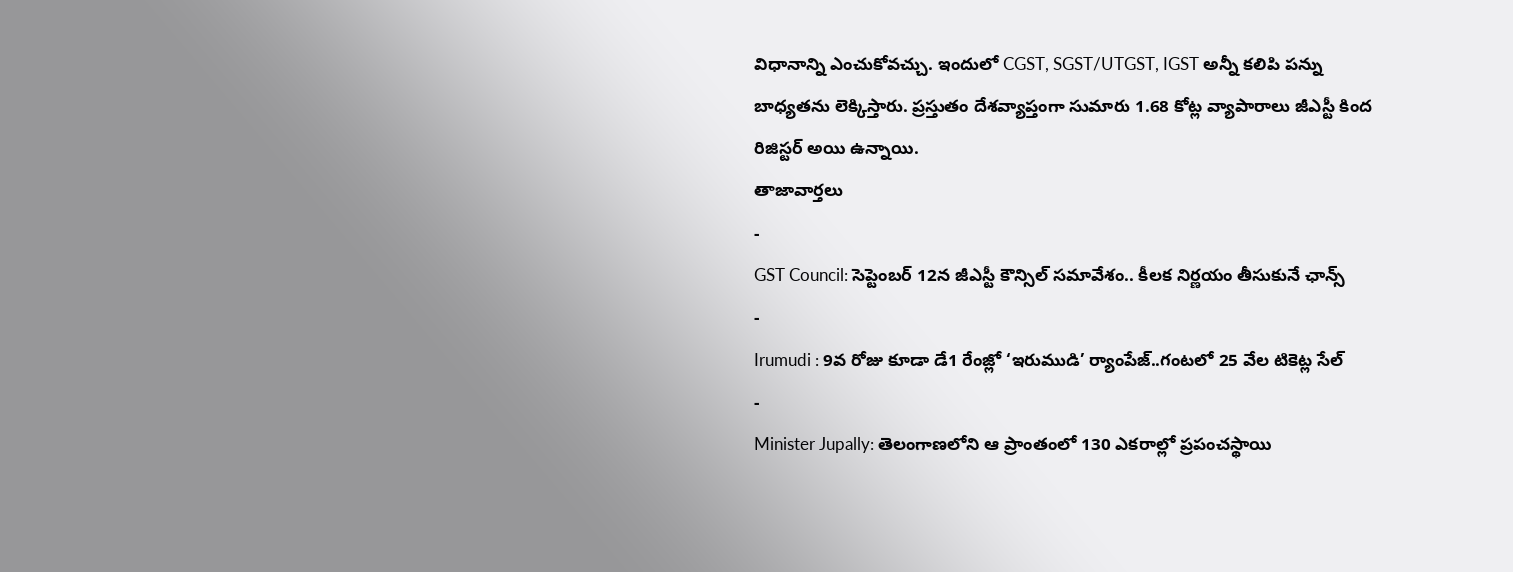విధానాన్ని ఎంచుకోవచ్చు. ఇందులో CGST, SGST/UTGST, IGST అన్నీ కలిపి పన్ను బాధ్యతను లెక్కిస్తారు. ప్రస్తుతం దేశవ్యాప్తంగా సుమారు 1.68 కోట్ల వ్యాపారాలు జీఎస్టీ కింద రిజిస్టర్ అయి ఉన్నాయి.
తాజావార్తలు
-
GST Council: సెప్టెంబర్ 12న జీఎస్టీ కౌన్సిల్ సమావేశం.. కీలక నిర్ణయం తీసుకునే ఛాన్స్
-
Irumudi : 9వ రోజు కూడా డే1 రేంజ్లో ‘ఇరుముడి’ ర్యాంపేజ్..గంటలో 25 వేల టికెట్ల సేల్
-
Minister Jupally: తెలంగాణలోని ఆ ప్రాంతంలో 130 ఎకరాల్లో ప్రపంచస్థాయి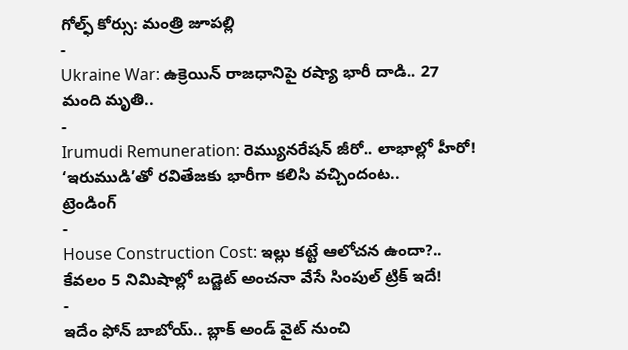గోల్ఫ్ కోర్సు: మంత్రి జూపల్లి
-
Ukraine War: ఉక్రెయిన్ రాజధానిపై రష్యా భారీ దాడి.. 27 మంది మృతి..
-
Irumudi Remuneration: రెమ్యునరేషన్ జీరో.. లాభాల్లో హీరో! ‘ఇరుముడి’తో రవితేజకు భారీగా కలిసి వచ్చిందంట..
ట్రెండింగ్
-
House Construction Cost: ఇల్లు కట్టే ఆలోచన ఉందా?.. కేవలం 5 నిమిషాల్లో బడ్జెట్ అంచనా వేసే సింపుల్ ట్రిక్ ఇదే!
-
ఇదేం ఫోన్ బాబోయ్.. బ్లాక్ అండ్ వైట్ నుంచి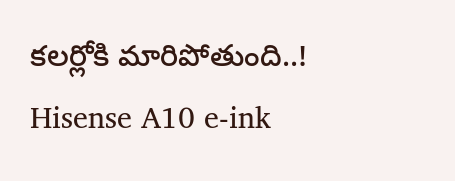కలర్లోకి మారిపోతుంది..! Hisense A10 e-ink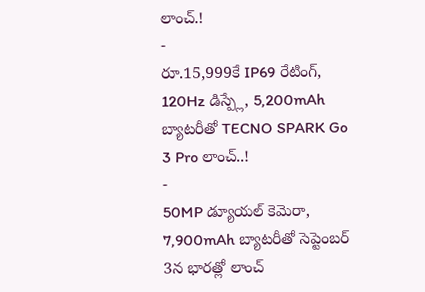లాంచ్.!
-
రూ.15,999కే IP69 రేటింగ్, 120Hz డిస్ప్లే, 5,200mAh బ్యాటరీతో TECNO SPARK Go 3 Pro లాంచ్..!
-
50MP డ్యూయల్ కెమెరా, 7,900mAh బ్యాటరీతో సెప్టెంబర్ 3న భారత్లో లాంచ్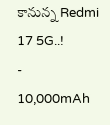కానున్న Redmi 17 5G..!
-
10,000mAh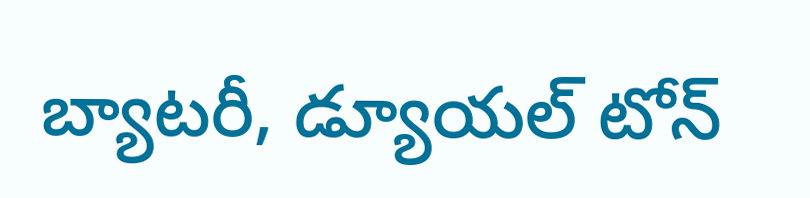బ్యాటరీ, డ్యూయల్ టోన్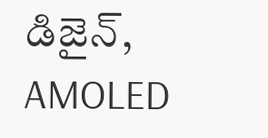డిజైన్, AMOLED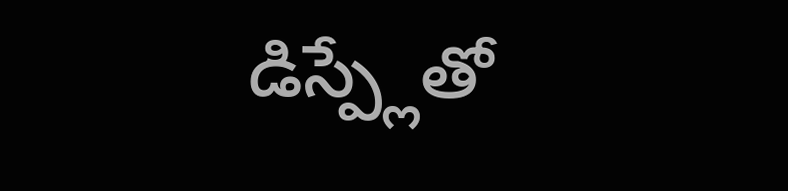డిస్ప్లేతో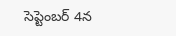సెప్టెంబర్ 4న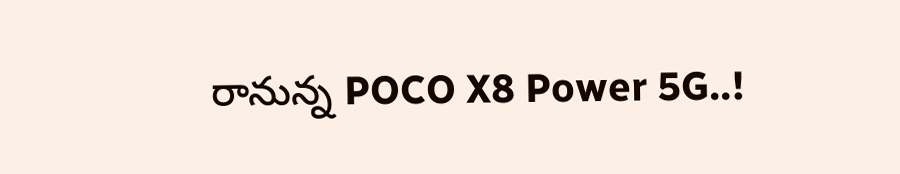రానున్న POCO X8 Power 5G..!